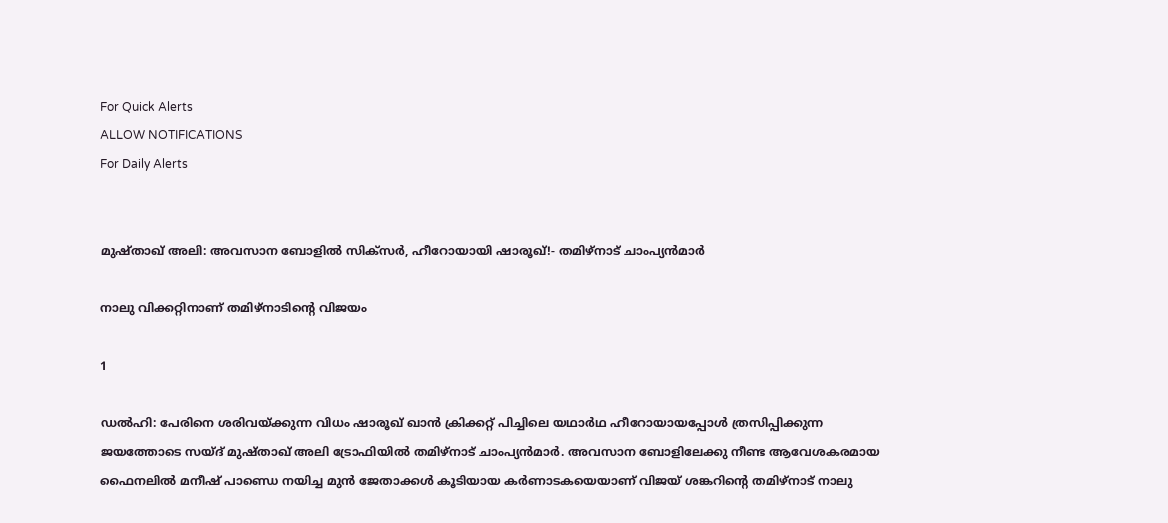For Quick Alerts
ALLOW NOTIFICATIONS
For Daily Alerts


മുഷ്താഖ് അലി: അവസാന ബോളില്‍ സിക്‌സര്‍, ഹീറോയായി ഷാരൂഖ്!- തമിഴ്‌നാട് ചാംപ്യന്‍മാര്‍

നാലു വിക്കറ്റിനാണ് തമിഴ്‌നാടിന്റെ വിജയം

1

ഡല്‍ഹി: പേരിനെ ശരിവയ്ക്കുന്ന വിധം ഷാരൂഖ് ഖാന്‍ ക്രിക്കറ്റ് പിച്ചിലെ യഥാര്‍ഥ ഹീറോയായപ്പോള്‍ ത്രസിപ്പിക്കുന്ന ജയത്തോടെ സയ്ദ് മുഷ്താഖ് അലി ട്രോഫിയില്‍ തമിഴ്‌നാട് ചാംപ്യന്‍മാര്‍. അവസാന ബോളിലേക്കു നീണ്ട ആവേശകരമായ ഫൈനലില്‍ മനീഷ് പാണ്ഡെ നയിച്ച മുന്‍ ജേതാക്കള്‍ കൂടിയായ കര്‍ണാടകയെയാണ് വിജയ് ശങ്കറിന്റെ തമിഴ്‌നാട് നാലു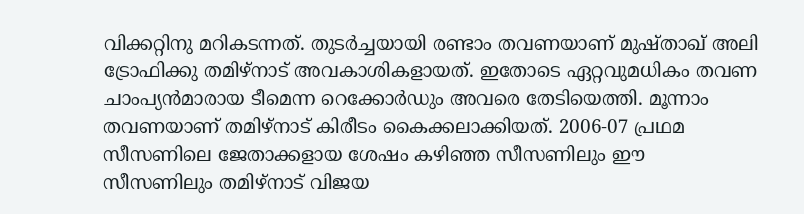വിക്കറ്റിനു മറികടന്നത്. തുടര്‍ച്ചയായി രണ്ടാം തവണയാണ് മുഷ്താഖ് അലി ട്രോഫിക്കു തമിഴ്‌നാട് അവകാശികളായത്. ഇതോടെ ഏറ്റവുമധികം തവണ ചാംപ്യന്‍മാരായ ടീമെന്ന റെക്കോര്‍ഡും അവരെ തേടിയെത്തി. മൂന്നാം തവണയാണ് തമിഴ്‌നാട് കിരീടം കൈക്കലാക്കിയത്. 2006-07 പ്രഥമ സീസണിലെ ജേതാക്കളായ ശേഷം കഴിഞ്ഞ സീസണിലും ഈ സീസണിലും തമിഴ്‌നാട് വിജയ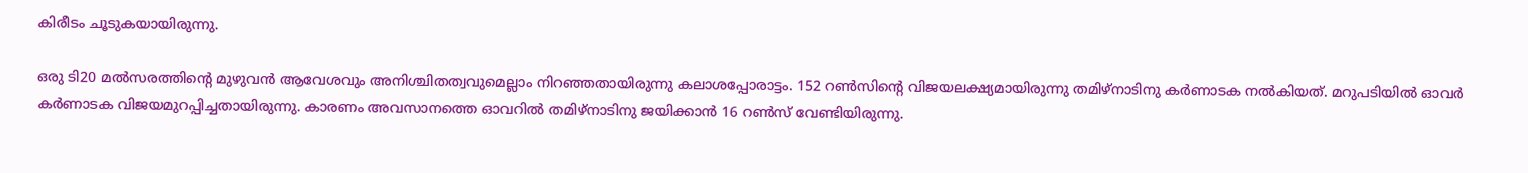കിരീടം ചൂടുകയായിരുന്നു.

ഒരു ടി20 മല്‍സരത്തിന്റെ മുഴുവന്‍ ആവേശവും അനിശ്ചിതത്വവുമെല്ലാം നിറഞ്ഞതായിരുന്നു കലാശപ്പോരാട്ടം. 152 റണ്‍സിന്റെ വിജയലക്ഷ്യമായിരുന്നു തമിഴ്‌നാടിനു കര്‍ണാടക നല്‍കിയത്. മറുപടിയില്‍ ഓവര്‍ കര്‍ണാടക വിജയമുറപ്പിച്ചതായിരുന്നു. കാരണം അവസാനത്തെ ഓവറില്‍ തമിഴ്‌നാടിനു ജയിക്കാന്‍ 16 റണ്‍സ് വേണ്ടിയിരുന്നു.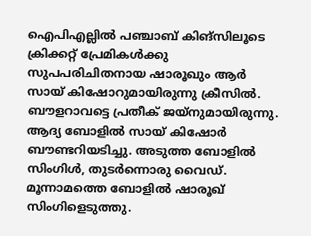ഐപിഎല്ലില്‍ പഞ്ചാബ് കിങ്‌സിലൂടെ ക്രിക്കറ്റ് പ്രേമികള്‍ക്കു സുപപരിചിതനായ ഷാരൂഖും ആര്‍ സായ് കിഷോറുമായിരുന്നു ക്രീസില്‍. ബൗളറാവട്ടെ പ്രതീക് ജയ്‌നുമായിരുന്നു. ആദ്യ ബോളില്‍ സായ് കിഷോര്‍ ബൗണ്ടറിയടിച്ചു. അടുത്ത ബോളില്‍ സിംഗിള്‍, തുടര്‍ന്നൊരു വൈഡ്. മൂന്നാമത്തെ ബോളില്‍ ഷാരൂഖ് സിംഗിളെടുത്തു.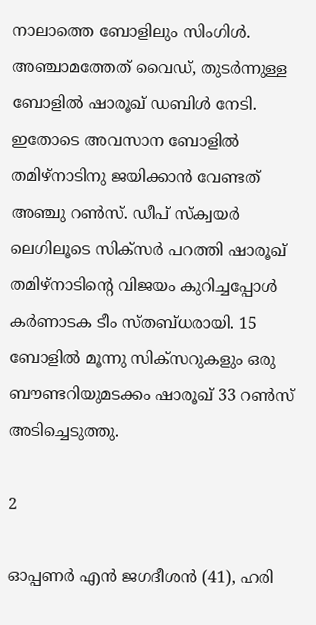നാലാത്തെ ബോളിലും സിംഗിള്‍. അഞ്ചാമത്തേത് വൈഡ്, തുടര്‍ന്നുള്ള ബോളില്‍ ഷാരൂഖ് ഡബിള്‍ നേടി. ഇതോടെ അവസാന ബോളില്‍ തമിഴ്‌നാടിനു ജയിക്കാന്‍ വേണ്ടത് അഞ്ചു റണ്‍സ്. ഡീപ് സ്‌ക്വയര്‍ ലെഗിലൂടെ സിക്‌സര്‍ പറത്തി ഷാരൂഖ് തമിഴ്‌നാടിന്റെ വിജയം കുറിച്ചപ്പോള്‍ കര്‍ണാടക ടീം സ്തബ്ധരായി. 15 ബോളില്‍ മൂന്നു സിക്‌സറുകളും ഒരു ബൗണ്ടറിയുമടക്കം ഷാരൂഖ് 33 റണ്‍സ് അടിച്ചെടുത്തു.

2

ഓപ്പണര്‍ എന്‍ ജഗദീശന്‍ (41), ഹരി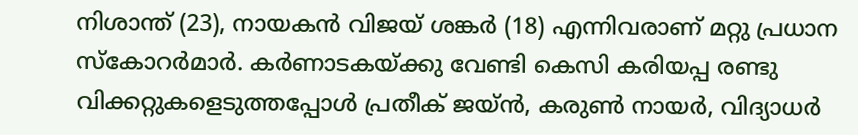നിശാന്ത് (23), നായകന്‍ വിജയ് ശങ്കര്‍ (18) എന്നിവരാണ് മറ്റു പ്രധാന സ്‌കോറര്‍മാര്‍. കര്‍ണാടകയ്ക്കു വേണ്ടി കെസി കരിയപ്പ രണ്ടു വിക്കറ്റുകളെടുത്തപ്പോള്‍ പ്രതീക് ജയ്ന്‍, കരുണ്‍ നായര്‍, വിദ്യാധര്‍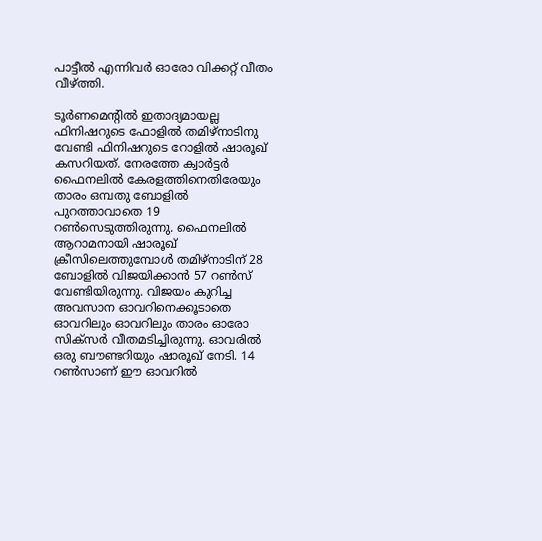പാട്ടീല്‍ എന്നിവര്‍ ഓരോ വിക്കറ്റ് വീതം വീഴ്ത്തി.

ടൂര്‍ണമെന്റില്‍ ഇതാദ്യമായല്ല ഫിനിഷറുടെ ഫോളില്‍ തമിഴ്‌നാടിനു വേണ്ടി ഫിനിഷറുടെ റോളില്‍ ഷാരൂഖ് കസറിയത്. നേരത്തേ ക്വാര്‍ട്ടര്‍ ഫൈനലില്‍ കേരളത്തിനെതിരേയും താരം ഒമ്പതു ബോളില്‍ പുറത്താവാതെ 19 റണ്‍സെടുത്തിരുന്നു. ഫൈനലില്‍ ആറാമനായി ഷാരൂഖ് ക്രീസിലെത്തുമ്പോള്‍ തമിഴ്‌നാടിന് 28 ബോളില്‍ വിജയിക്കാന്‍ 57 റണ്‍സ് വേണ്ടിയിരുന്നു. വിജയം കുറിച്ച അവസാന ഓവറിനെക്കൂടാതെ ഓവറിലും ഓവറിലും താരം ഓരോ സിക്‌സര്‍ വീതമടിച്ചിരുന്നു. ഓവരില്‍ ഒരു ബൗണ്ടറിയും ഷാരൂഖ് നേടി. 14 റണ്‍സാണ് ഈ ഓവറില്‍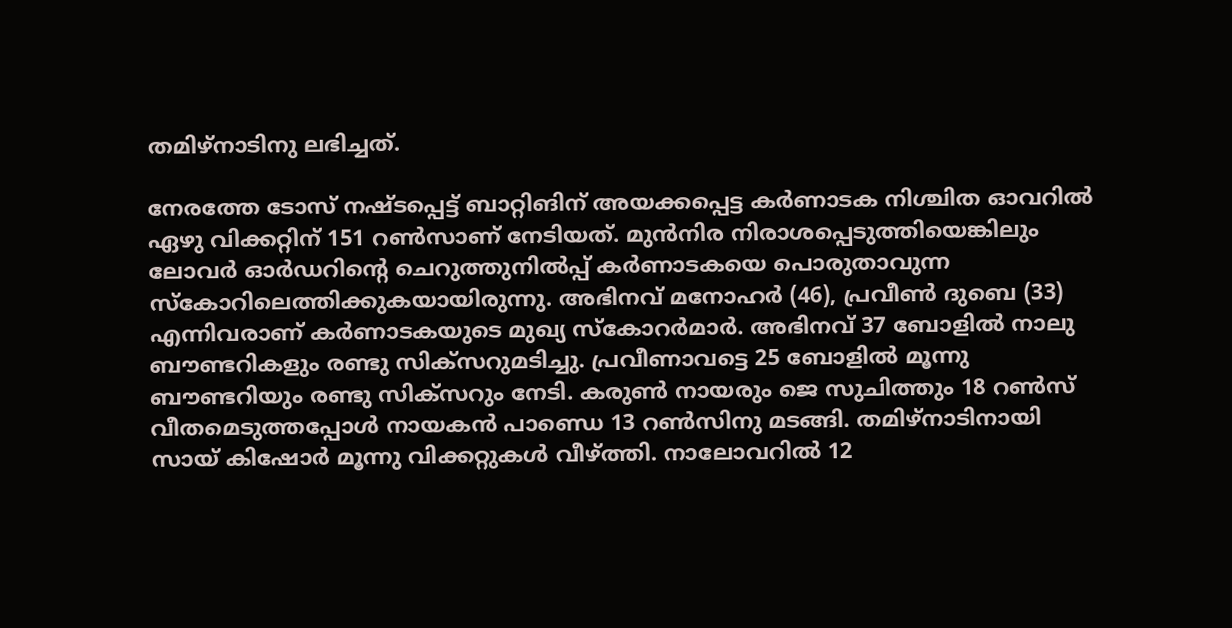തമിഴ്‌നാടിനു ലഭിച്ചത്.

നേരത്തേ ടോസ് നഷ്ടപ്പെട്ട് ബാറ്റിങിന് അയക്കപ്പെട്ട കര്‍ണാടക നിശ്ചിത ഓവറില്‍ ഏഴു വിക്കറ്റിന് 151 റണ്‍സാണ് നേടിയത്. മുന്‍നിര നിരാശപ്പെടുത്തിയെങ്കിലും ലോവര്‍ ഓര്‍ഡറിന്റെ ചെറുത്തുനില്‍പ്പ് കര്‍ണാടകയെ പൊരുതാവുന്ന സ്‌കോറിലെത്തിക്കുകയായിരുന്നു. അഭിനവ് മനോഹര്‍ (46), പ്രവീണ്‍ ദുബെ (33) എന്നിവരാണ് കര്‍ണാടകയുടെ മുഖ്യ സ്‌കോറര്‍മാര്‍. അഭിനവ് 37 ബോളില്‍ നാലു ബൗണ്ടറികളും രണ്ടു സിക്‌സറുമടിച്ചു. പ്രവീണാവട്ടെ 25 ബോളില്‍ മൂന്നു ബൗണ്ടറിയും രണ്ടു സിക്‌സറും നേടി. കരുണ്‍ നായരും ജെ സുചിത്തും 18 റണ്‍സ് വീതമെടുത്തപ്പോള്‍ നായകന്‍ പാണ്ഡെ 13 റണ്‍സിനു മടങ്ങി. തമിഴ്‌നാടിനായി സായ് കിഷോര്‍ മൂന്നു വിക്കറ്റുകള്‍ വീഴ്ത്തി. നാലോവറില്‍ 12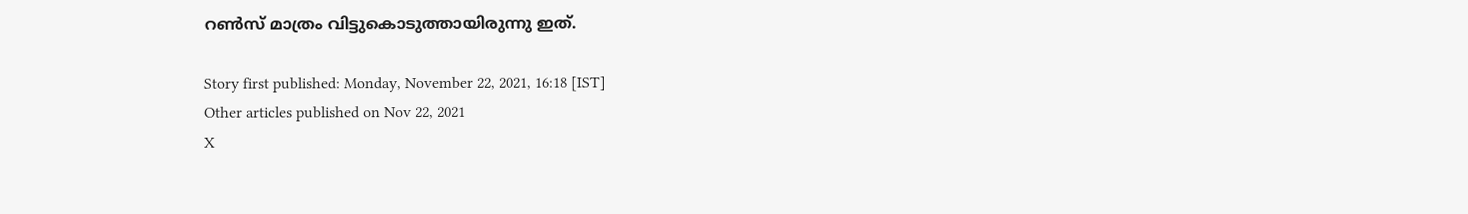റണ്‍സ് മാത്രം വിട്ടുകൊടുത്തായിരുന്നു ഇത്.

Story first published: Monday, November 22, 2021, 16:18 [IST]
Other articles published on Nov 22, 2021
X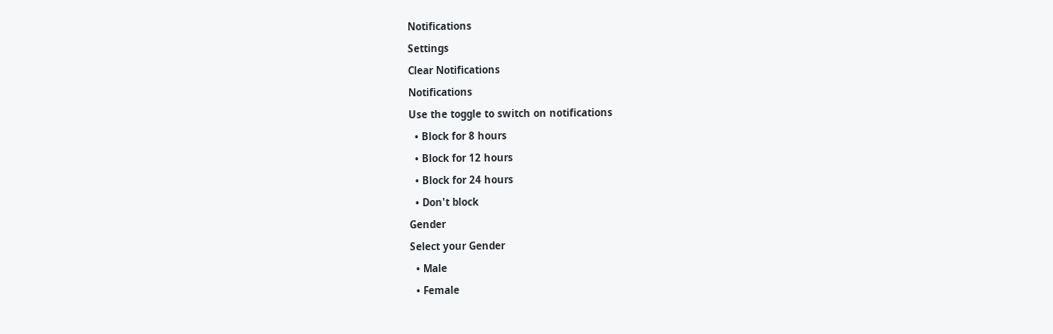Notifications
Settings
Clear Notifications
Notifications
Use the toggle to switch on notifications
  • Block for 8 hours
  • Block for 12 hours
  • Block for 24 hours
  • Don't block
Gender
Select your Gender
  • Male
  • Female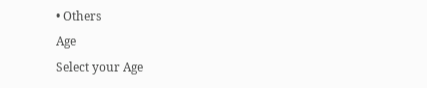• Others
Age
Select your Age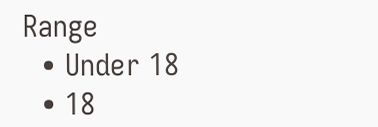Range
  • Under 18
  • 18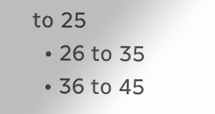to 25
  • 26 to 35
  • 36 to 45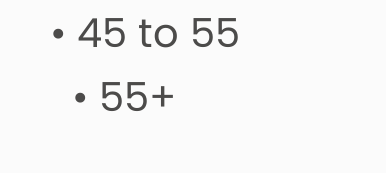• 45 to 55
  • 55+